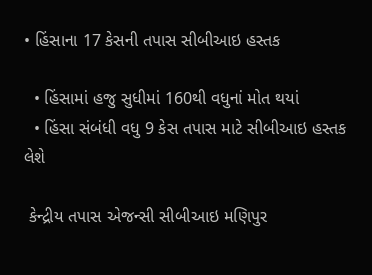• હિંસાના 17 કેસની તપાસ સીબીઆઇ હસ્તક

  • હિંસામાં હજુ સુધીમાં 160થી વધુનાં મોત થયાં
  • હિંસા સંબંધી વધુ 9 કેસ તપાસ માટે સીબીઆઇ હસ્તક લેશે

 કેન્દ્રીય તપાસ એજન્સી સીબીઆઇ મણિપુર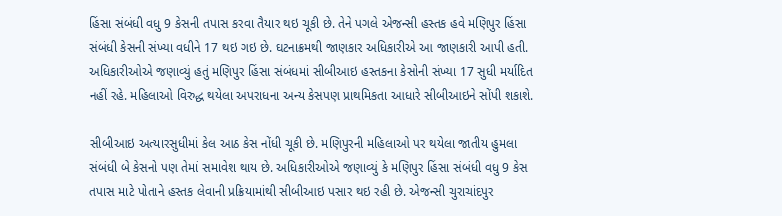હિંસા સંબંધી વધુ 9 કેસની તપાસ કરવા તૈયાર થઇ ચૂકી છે. તેને પગલે એજન્સી હસ્તક હવે મણિપુર હિંસા સંબંધી કેસની સંખ્યા વધીને 17 થઇ ગઇ છે. ઘટનાક્રમથી જાણકાર અધિકારીએ આ જાણકારી આપી હતી. અધિકારીઓએ જણાવ્યું હતું મણિપુર હિંસા સંબંધમાં સીબીઆઇ હસ્તકના કેસોની સંખ્યા 17 સુધી મર્યાદિત નહીં રહે. મહિલાઓ વિરુદ્ધ થયેલા અપરાધના અન્ય કેસપણ પ્રાથમિકતા આધારે સીબીઆઇને સોંપી શકાશે.

સીબીઆઇ અત્યારસુધીમાં કેલ આઠ કેસ નોંધી ચૂકી છે. મણિપુરની મહિલાઓ પર થયેલા જાતીય હુમલા સંબંધી બે કેસનો પણ તેમાં સમાવેશ થાય છે. અધિકારીઓએ જણાવ્યું કે મણિપુર હિંસા સંબંધી વધુ 9 કેસ તપાસ માટે પોતાને હસ્તક લેવાની પ્રક્રિયામાંથી સીબીઆઇ પસાર થઇ રહી છે. એજન્સી ચુરાચાંદપુર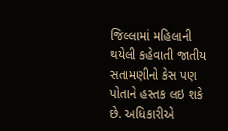જિલ્લામાં મહિલાની થયેલી કહેવાતી જાતીય સતામણીનો કેસ પણ પોતાને હસ્તક લઇ શકે છે. અધિકારીએ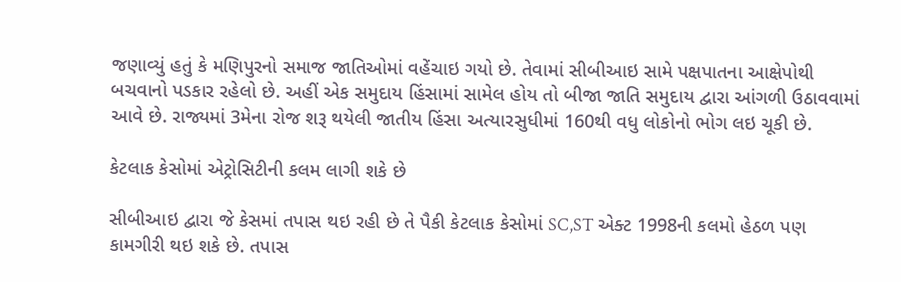જણાવ્યું હતું કે મણિપુરનો સમાજ જાતિઓમાં વહેંચાઇ ગયો છે. તેવામાં સીબીઆઇ સામે પક્ષપાતના આક્ષેપોથી બચવાનો પડકાર રહેલો છે. અહીં એક સમુદાય હિંસામાં સામેલ હોય તો બીજા જાતિ સમુદાય દ્વારા આંગળી ઉઠાવવામાં આવે છે. રાજ્યમાં 3મેના રોજ શરૂ થયેલી જાતીય હિંસા અત્યારસુધીમાં 160થી વધુ લોકોનો ભોગ લઇ ચૂકી છે.

કેટલાક કેસોમાં એટ્રોસિટીની કલમ લાગી શકે છે

સીબીઆઇ દ્વારા જે કેસમાં તપાસ થઇ રહી છે તે પૈકી કેટલાક કેસોમાં SC,ST એક્ટ 1998ની કલમો હેઠળ પણ કામગીરી થઇ શકે છે. તપાસ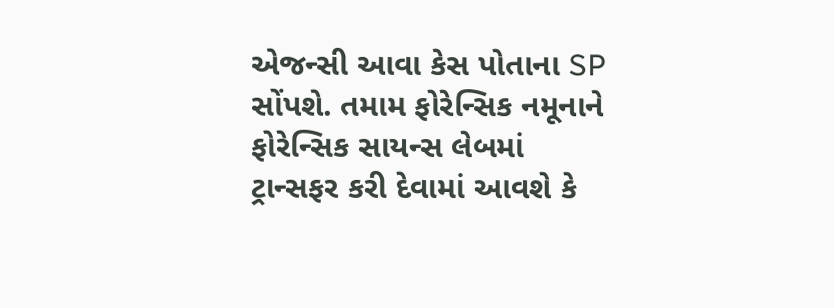એજન્સી આવા કેસ પોતાના SP સોંપશે. તમામ ફોરેન્સિક નમૂનાને ફોરેન્સિક સાયન્સ લેબમાં ટ્રાન્સફર કરી દેવામાં આવશે કે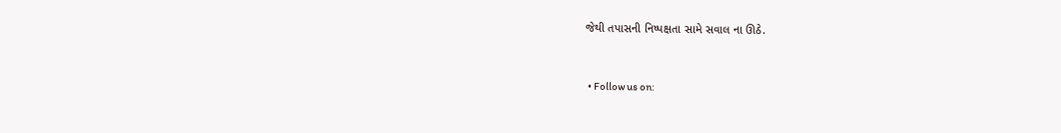જેથી તપાસની નિષ્પક્ષતા સામે સવાલ ના ઊઠે.


  • Follow us on: